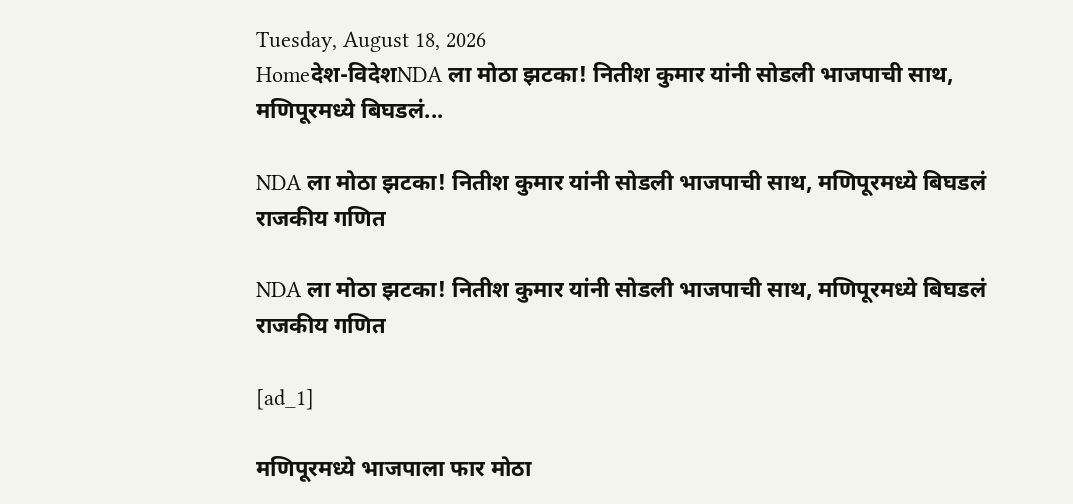Tuesday, August 18, 2026
Homeदेश-विदेशNDA ला मोठा झटका! नितीश कुमार यांनी सोडली भाजपाची साथ, मणिपूरमध्ये बिघडलं...

NDA ला मोठा झटका! नितीश कुमार यांनी सोडली भाजपाची साथ, मणिपूरमध्ये बिघडलं राजकीय गणित

NDA ला मोठा झटका! नितीश कुमार यांनी सोडली भाजपाची साथ, मणिपूरमध्ये बिघडलं राजकीय गणित

[ad_1]

मणिपूरमध्ये भाजपाला फार मोठा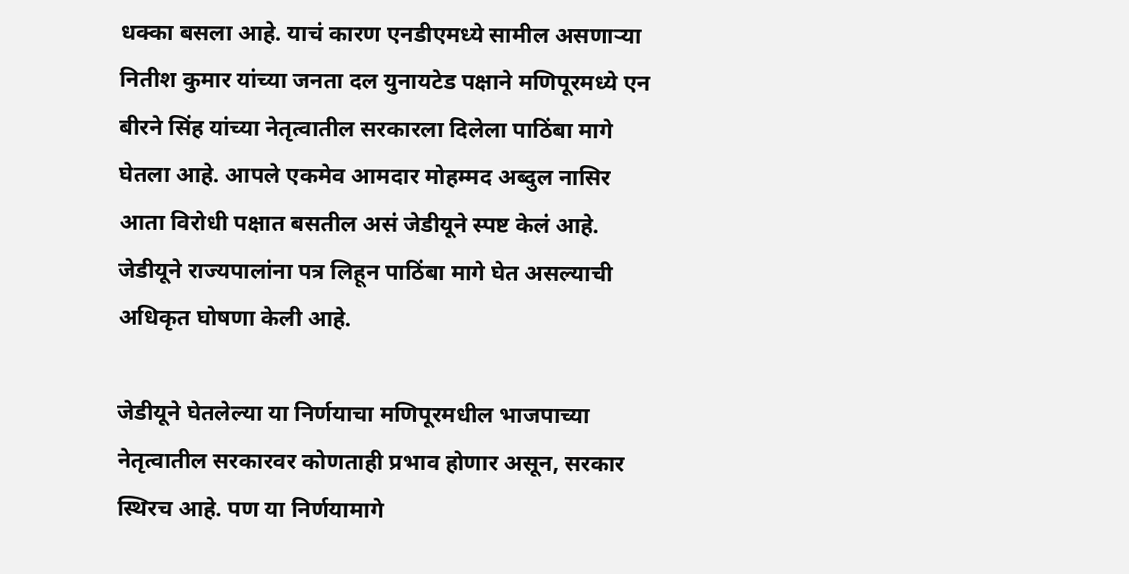धक्का बसला आहे. याचं कारण एनडीएमध्ये सामील असणाऱ्या नितीश कुमार यांच्या जनता दल युनायटेड पक्षाने मणिपूरमध्ये एन बीरने सिंह यांच्या नेतृत्वातील सरकारला दिलेला पाठिंबा मागे घेतला आहे. आपले एकमेव आमदार मोहम्मद अब्दुल नासिर आता विरोधी पक्षात बसतील असं जेडीयूने स्पष्ट केलं आहे. जेडीयूने राज्यपालांना पत्र लिहून पाठिंबा मागे घेत असल्याची अधिकृत घोषणा केली आहे.

जेडीयूने घेतलेल्या या निर्णयाचा मणिपूरमधील भाजपाच्या नेतृत्वातील सरकारवर कोणताही प्रभाव होणार असून, सरकार स्थिरच आहे. पण या निर्णयामागे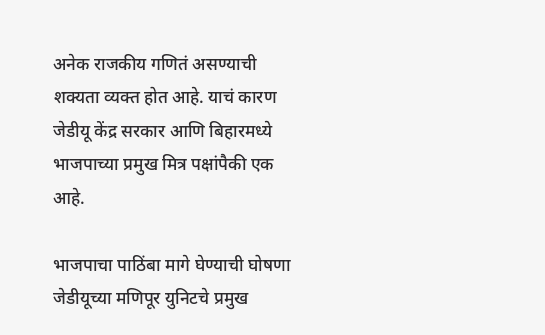अनेक राजकीय गणितं असण्याची शक्यता व्यक्त होत आहे. याचं कारण जेडीयू केंद्र सरकार आणि बिहारमध्ये भाजपाच्या प्रमुख मित्र पक्षांपैकी एक आहे.

भाजपाचा पाठिंबा मागे घेण्याची घोषणा जेडीयूच्या मणिपूर युनिटचे प्रमुख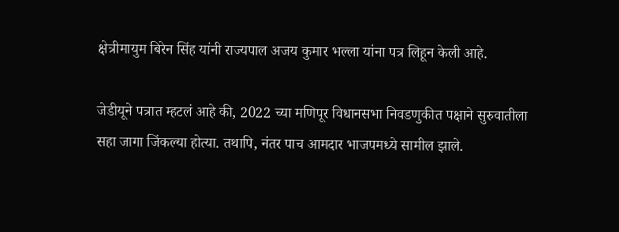क्षेत्रीमायुम बिरेन सिंह यांनी राज्यपाल अजय कुमार भल्ला यांना पत्र लिहून केली आहे.

जेडीयूने पत्रात म्हटलं आहे की, 2022 च्या मणिपूर विधानसभा निवडणुकीत पक्षाने सुरुवातीला सहा जागा जिंकल्या होत्या. तथापि, नंतर पाच आमदार भाजपमध्ये सामील झाले.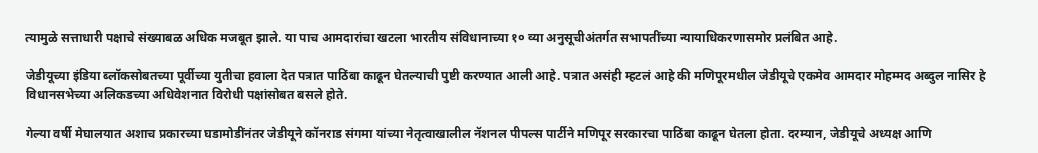त्यामुळे सत्ताधारी पक्षाचे संख्याबळ अधिक मजबूत झाले. या पाच आमदारांचा खटला भारतीय संविधानाच्या १० व्या अनुसूचीअंतर्गत सभापतींच्या न्यायाधिकरणासमोर प्रलंबित आहे.

जेडीयूच्या इंडिया ब्लॉकसोबतच्या पूर्वीच्या युतीचा हवाला देत पत्रात पाठिंबा काढून घेतल्याची पुष्टी करण्यात आली आहे. पत्रात असंही म्हटलं आहे की मणिपूरमधील जेडीयूचे एकमेव आमदार मोहम्मद अब्दुल नासिर हे विधानसभेच्या अलिकडच्या अधिवेशनात विरोधी पक्षांसोबत बसले होते.

गेल्या वर्षी मेघालयात अशाच प्रकारच्या घडामोडींनंतर जेडीयूने कॉनराड संगमा यांच्या नेतृत्वाखालील नॅशनल पीपल्स पार्टीने मणिपूर सरकारचा पाठिंबा काढून घेतला होता. दरम्यान, जेडीयूचे अध्यक्ष आणि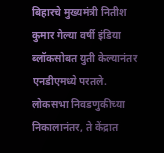बिहारचे मुख्यमंत्री नितीश कुमार गेल्या वर्षी इंडिया ब्लॉकसोबत युती केल्यानंतर एनडीएमध्ये परतले. लोकसभा निवडणुकीच्या निकालानंतर, ते केंद्रात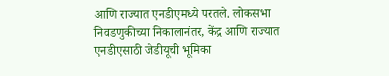आणि राज्यात एनडीएमध्ये परतले. लोकसभा निवडणुकीच्या निकालानंतर, केंद्र आणि राज्यात एनडीएसाठी जेडीयूची भूमिका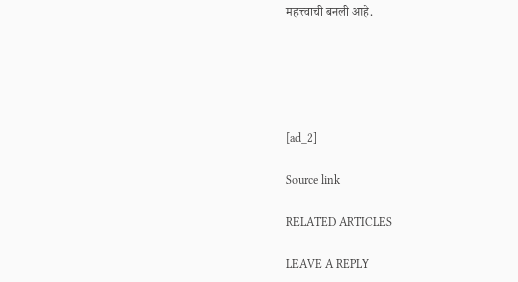महत्त्वाची बनली आहे.





[ad_2]

Source link

RELATED ARTICLES

LEAVE A REPLY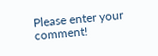Please enter your comment!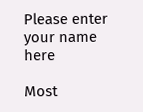Please enter your name here

Most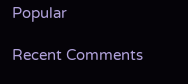Popular

Recent Comments